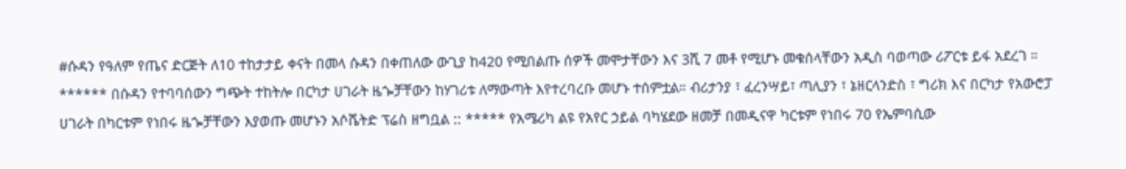#ሱዳን የዓለም የጤና ድርጅት ለ10 ተከታታይ ቀናት በመላ ሱዳን በቀጠለው ውጊያ ከ420 የሚበልጡ ሰዎች መሞታቸውን እና 3ሺ 7 መቶ የሚሆኑ መቁሰላቸውን አዲስ ባወጣው ሪፖርቱ ይፋ አደረገ ። ****** በሱዳን የተባባሰውን ግጭት ተከትሎ በርካታ ሀገራት ዜጐቻቸውን ከሃገሪቱ ለማውጣት እየተረባረቡ መሆኑ ተሰምቷል። ብሪታንያ ፣ ፈረንሣይ፣ ጣሊያን ፣ ኔዘርላንድስ ፣ ግሪክ እና በርካታ የአውሮፓ ሀገራት በካርቱም የነበሩ ዜጐቻቸውን እያወጡ መሆኑን አሶሼትድ ፕሬስ ዘግቧል :: ***** የአሜሪካ ልዩ የአየር ኃይል ባካሄደው ዘመቻ በመዲናዋ ካርቱም የነበሩ 70 የኤምባሲው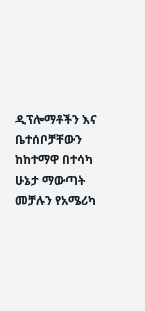ዲፕሎማቶችን እና ቤተሰቦቻቸውን ከከተማዋ በተሳካ ሁኔታ ማውጣት መቻሉን የአሜሪካ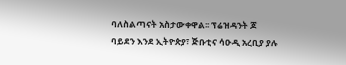ባለስልጣናት አስታውቀዋል፡፡ ፕሬዝዳንት ጆ ባይደን እንደ ኢትዮጵያ፣ ጅቡቲና ሳዑዲ አረቢያ ያሉ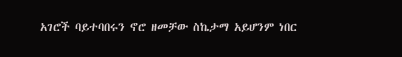አገሮች ባይተባበሩን ኖሮ ዘመቻው ስኬታማ አይሆንም ነበር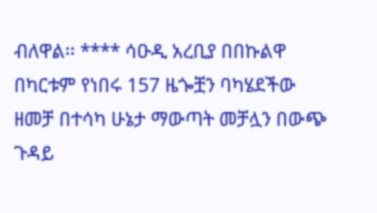ብለዋል፡፡ **** ሳዑዲ አረቢያ በበኩልዋ በካርቱም የነበሩ 157 ዜጐቿን ባካሄደችው ዘመቻ በተሳካ ሁኔታ ማውጣት መቻሏን በውጭ ጉዳይ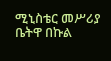ሚኒስቴር መሥሪያ ቤትዋ በኩል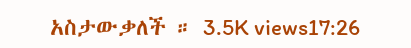አስታውቃለች ። 3.5K views17:26